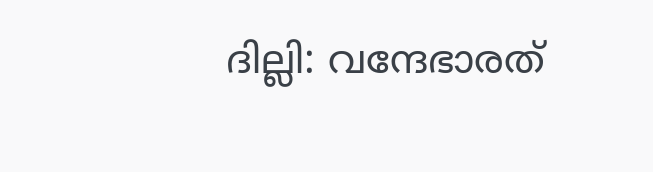ദില്ലി: വന്ദേഭാരത്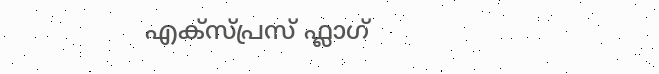എക്സ്പ്രസ് ഫ്ലാഗ്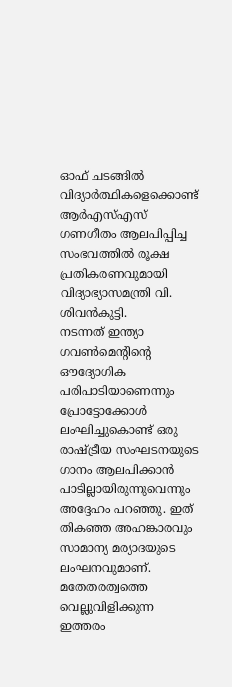ഓഫ് ചടങ്ങിൽ വിദ്യാർത്ഥികളെക്കൊണ്ട് ആർഎസ്എസ് ഗണഗീതം ആലപിപ്പിച്ച സംഭവത്തിൽ രൂക്ഷ പ്രതികരണവുമായി വിദ്യാഭ്യാസമന്ത്രി വി. ശിവൻകുട്ടി.
നടന്നത് ഇന്ത്യാ ഗവൺമെന്റിന്റെ ഔദ്യോഗിക പരിപാടിയാണെന്നും പ്രോട്ടോക്കോൾ ലംഘിച്ചുകൊണ്ട് ഒരു രാഷ്ട്രീയ സംഘടനയുടെ ഗാനം ആലപിക്കാൻ പാടില്ലായിരുന്നുവെന്നും അദ്ദേഹം പറഞ്ഞു. ഇത് തികഞ്ഞ അഹങ്കാരവും സാമാന്യ മര്യാദയുടെ ലംഘനവുമാണ്.
മതേതരത്വത്തെ വെല്ലുവിളിക്കുന്ന ഇത്തരം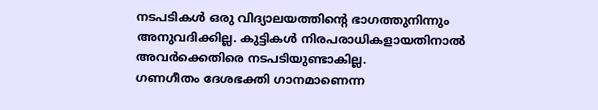നടപടികൾ ഒരു വിദ്യാലയത്തിന്റെ ഭാഗത്തുനിന്നും അനുവദിക്കില്ല. കുട്ടികൾ നിരപരാധികളായതിനാൽ അവർക്കെതിരെ നടപടിയുണ്ടാകില്ല.
ഗണഗീതം ദേശഭക്തി ഗാനമാണെന്ന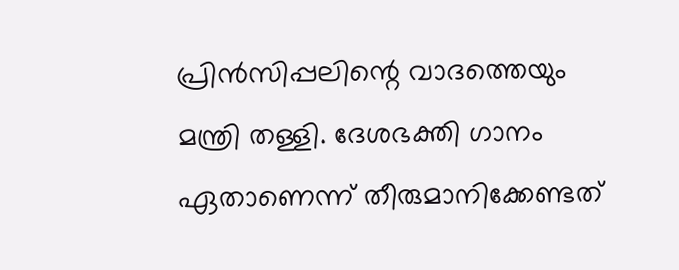പ്രിൻസിപ്പലിന്റെ വാദത്തെയും മന്ത്രി തള്ളി. ദേശഭക്തി ഗാനം ഏതാണെന്ന് തീരുമാനിക്കേണ്ടത്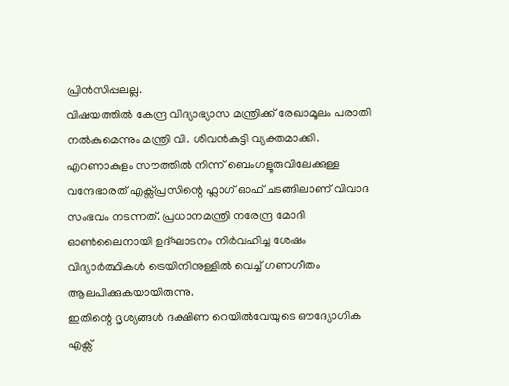പ്രിൻസിപ്പലല്ല.
വിഷയത്തിൽ കേന്ദ്ര വിദ്യാഭ്യാസ മന്ത്രിക്ക് രേഖാമൂലം പരാതി നൽകുമെന്നും മന്ത്രി വി. ശിവൻകുട്ടി വ്യക്തമാക്കി.
എറണാകുളം സൗത്തിൽ നിന്ന് ബെംഗളൂരുവിലേക്കുള്ള വന്ദേഭാരത് എക്സ്പ്രസിന്റെ ഫ്ലാഗ് ഓഫ് ചടങ്ങിലാണ് വിവാദ സംഭവം നടന്നത്. പ്രധാനമന്ത്രി നരേന്ദ്ര മോദി ഓൺലൈനായി ഉദ്ഘാടനം നിർവഹിച്ച ശേഷം വിദ്യാർത്ഥികൾ ട്രെയിനിനുള്ളിൽ വെച്ച് ഗണഗീതം ആലപിക്കുകയായിരുന്നു.
ഇതിന്റെ ദൃശ്യങ്ങൾ ദക്ഷിണ റെയിൽവേയുടെ ഔദ്യോഗിക എക്സ്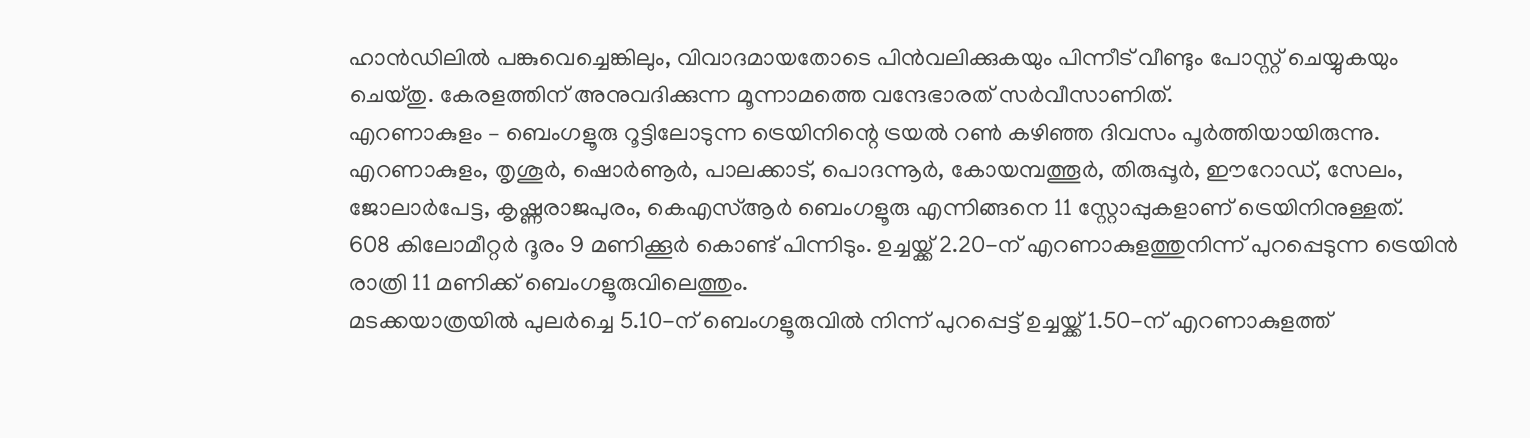ഹാൻഡിലിൽ പങ്കുവെച്ചെങ്കിലും, വിവാദമായതോടെ പിൻവലിക്കുകയും പിന്നീട് വീണ്ടും പോസ്റ്റ് ചെയ്യുകയും ചെയ്തു. കേരളത്തിന് അനുവദിക്കുന്ന മൂന്നാമത്തെ വന്ദേഭാരത് സർവീസാണിത്.
എറണാകുളം – ബെംഗളൂരു റൂട്ടിലോടുന്ന ട്രെയിനിന്റെ ട്രയൽ റൺ കഴിഞ്ഞ ദിവസം പൂർത്തിയായിരുന്നു. എറണാകുളം, തൃശൂർ, ഷൊർണൂർ, പാലക്കാട്, പൊദന്നൂർ, കോയമ്പത്തൂർ, തിരുപ്പൂർ, ഈറോഡ്, സേലം, ജോലാർപേട്ട, കൃഷ്ണരാജപുരം, കെഎസ്ആർ ബെംഗളൂരു എന്നിങ്ങനെ 11 സ്റ്റോപ്പുകളാണ് ട്രെയിനിനുള്ളത്.
608 കിലോമീറ്റർ ദൂരം 9 മണിക്കൂർ കൊണ്ട് പിന്നിടും. ഉച്ചയ്ക്ക് 2.20-ന് എറണാകുളത്തുനിന്ന് പുറപ്പെടുന്ന ട്രെയിൻ രാത്രി 11 മണിക്ക് ബെംഗളൂരുവിലെത്തും.
മടക്കയാത്രയിൽ പുലർച്ചെ 5.10-ന് ബെംഗളൂരുവിൽ നിന്ന് പുറപ്പെട്ട് ഉച്ചയ്ക്ക് 1.50-ന് എറണാകുളത്ത്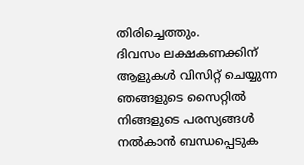തിരിച്ചെത്തും.
ദിവസം ലക്ഷകണക്കിന് ആളുകൾ വിസിറ്റ് ചെയ്യുന്ന ഞങ്ങളുടെ സൈറ്റിൽ നിങ്ങളുടെ പരസ്യങ്ങൾ നൽകാൻ ബന്ധപ്പെടുക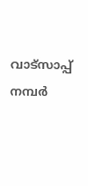വാട്സാപ്പ് നമ്പർ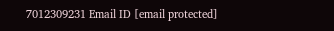7012309231 Email ID [email protected]